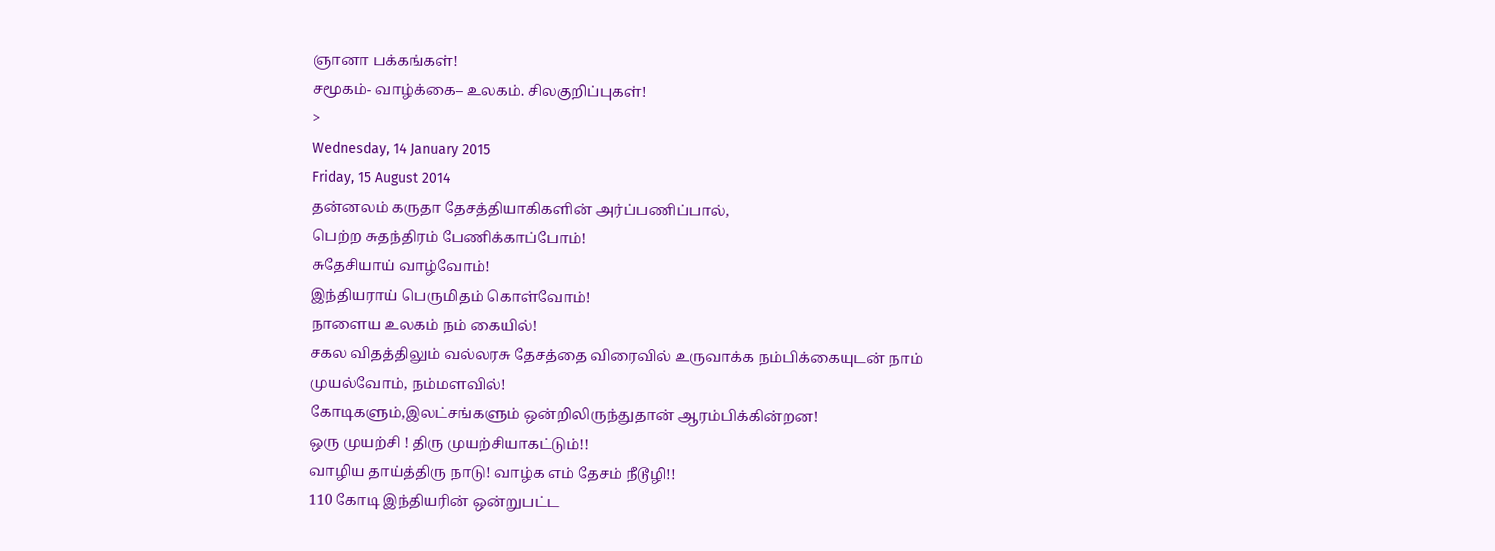ஞானா பக்கங்கள்!
சமூகம்- வாழ்க்கை– உலகம். சிலகுறிப்புகள்!
>
Wednesday, 14 January 2015
Friday, 15 August 2014
தன்னலம் கருதா தேசத்தியாகிகளின் அர்ப்பணிப்பால்,
பெற்ற சுதந்திரம் பேணிக்காப்போம்!
சுதேசியாய் வாழ்வோம்!
இந்தியராய் பெருமிதம் கொள்வோம்!
நாளைய உலகம் நம் கையில்!
சகல விதத்திலும் வல்லரசு தேசத்தை விரைவில் உருவாக்க நம்பிக்கையுடன் நாம் முயல்வோம், நம்மளவில்!
கோடிகளும்,இலட்சங்களும் ஒன்றிலிருந்துதான் ஆரம்பிக்கின்றன!
ஒரு முயற்சி ! திரு முயற்சியாகட்டும்!!
வாழிய தாய்த்திரு நாடு! வாழ்க எம் தேசம் நீடூழி!!
110 கோடி இந்தியரின் ஒன்றுபட்ட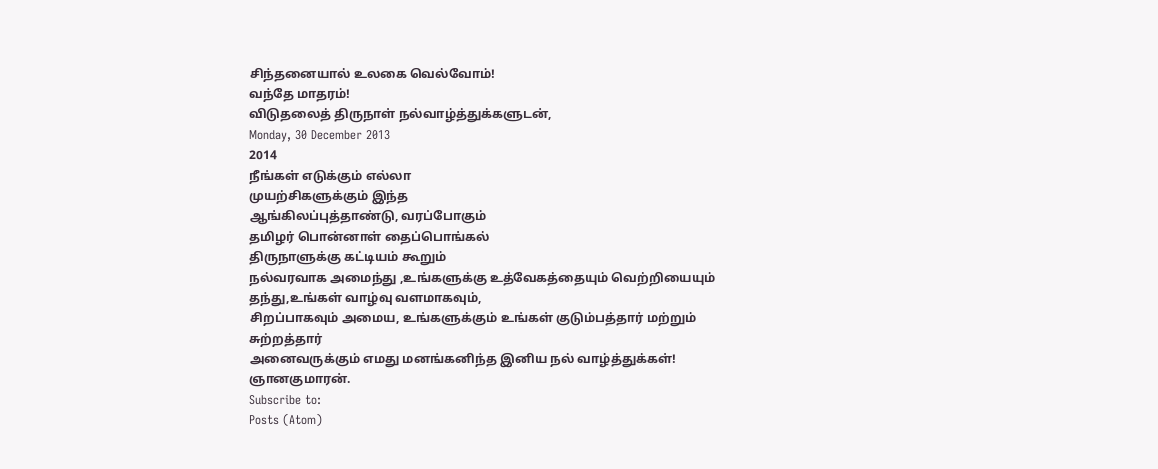சிந்தனையால் உலகை வெல்வோம்!
வந்தே மாதரம்!
விடுதலைத் திருநாள் நல்வாழ்த்துக்களுடன்,
Monday, 30 December 2013
2014
நீங்கள் எடுக்கும் எல்லா
முயற்சிகளுக்கும் இந்த
ஆங்கிலப்புத்தாண்டு, வரப்போகும்
தமிழர் பொன்னாள் தைப்பொங்கல்
திருநாளுக்கு கட்டியம் கூறும்
நல்வரவாக அமைந்து ,உங்களுக்கு உத்வேகத்தையும் வெற்றியையும்
தந்து,உங்கள் வாழ்வு வளமாகவும்,
சிறப்பாகவும் அமைய, உங்களுக்கும் உங்கள் குடும்பத்தார் மற்றும்
சுற்றத்தார்
அனைவருக்கும் எமது மனங்கனிந்த இனிய நல் வாழ்த்துக்கள்!
ஞானகுமாரன்.
Subscribe to:
Posts (Atom)